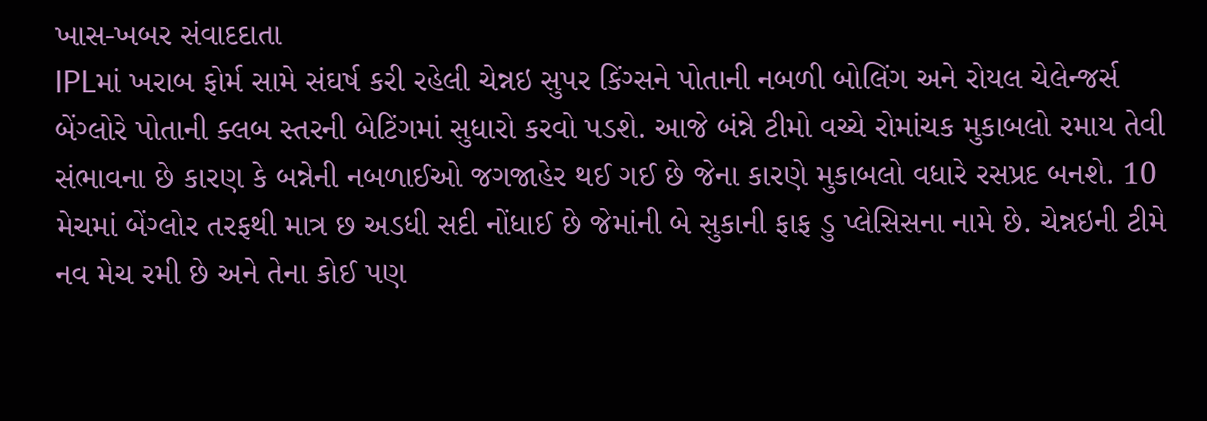ખાસ-ખબર સંવાદદાતા
IPLમાં ખરાબ ફોર્મ સામે સંઘર્ષ કરી રહેલી ચેન્નઇ સુપર કિંગ્સને પોતાની નબળી બોલિંગ અને રોયલ ચેલેન્જર્સ બેંગ્લોરે પોતાની ક્લબ સ્તરની બેટિંગમાં સુધારો કરવો પડશે. આજે બંન્ને ટીમો વચ્ચે રોમાંચક મુકાબલો રમાય તેવી સંભાવના છે કારણ કે બન્નેની નબળાઈઓ જગજાહેર થઈ ગઈ છે જેના કારણે મુકાબલો વધારે રસપ્રદ બનશે. 10 મેચમાં બેંગ્લોર તરફથી માત્ર છ અડધી સદી નોંધાઈ છે જેમાંની બે સુકાની ફાફ ડુ પ્લેસિસના નામે છે. ચેન્નઇની ટીમે નવ મેચ રમી છે અને તેના કોઈ પણ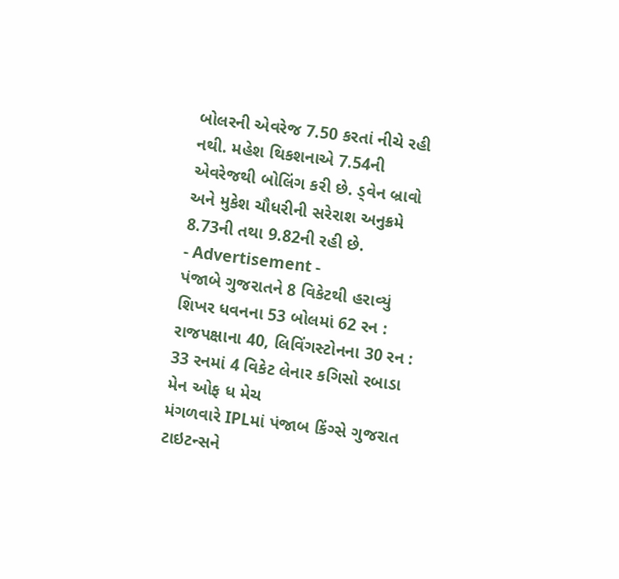બોલરની એવરેજ 7.50 કરતાં નીચે રહી નથી. મહેશ થિકશનાએ 7.54ની એવરેજથી બોલિંગ કરી છે. ડ્વેન બ્રાવો અને મુકેશ ચૌધરીની સરેરાશ અનુક્રમે 8.73ની તથા 9.82ની રહી છે.
- Advertisement -
પંજાબે ગુજરાતને 8 વિકેટથી હરાવ્યું
શિખર ધવનના 53 બોલમાં 62 રન : રાજપક્ષાના 40, લિવિંગસ્ટોનના 30 રન : 33 રનમાં 4 વિકેટ લેનાર કગિસો રબાડા મેન ઓફ ધ મેચ
મંગળવારે IPLમાં પંજાબ કિંગ્સે ગુજરાત ટાઇટન્સને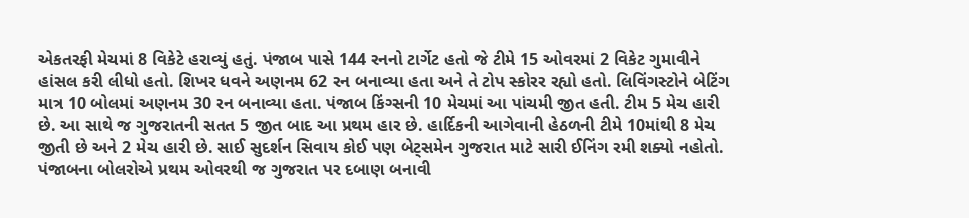એકતરફી મેચમાં 8 વિકેટે હરાવ્યું હતું. પંજાબ પાસે 144 રનનો ટાર્ગેટ હતો જે ટીમે 15 ઓવરમાં 2 વિકેટ ગુમાવીને હાંસલ કરી લીધો હતો. શિખર ધવને અણનમ 62 રન બનાવ્યા હતા અને તે ટોપ સ્કોરર રહ્યો હતો. લિવિંગસ્ટોને બેટિંગ માત્ર 10 બોલમાં અણનમ 30 રન બનાવ્યા હતા. પંજાબ કિંગ્સની 10 મેચમાં આ પાંચમી જીત હતી. ટીમ 5 મેચ હારી છે. આ સાથે જ ગુજરાતની સતત 5 જીત બાદ આ પ્રથમ હાર છે. હાર્દિકની આગેવાની હેઠળની ટીમે 10માંથી 8 મેચ જીતી છે અને 2 મેચ હારી છે. સાઈ સુદર્શન સિવાય કોઈ પણ બેટ્સમેન ગુજરાત માટે સારી ઈનિંગ રમી શક્યો નહોતો. પંજાબના બોલરોએ પ્રથમ ઓવરથી જ ગુજરાત પર દબાણ બનાવી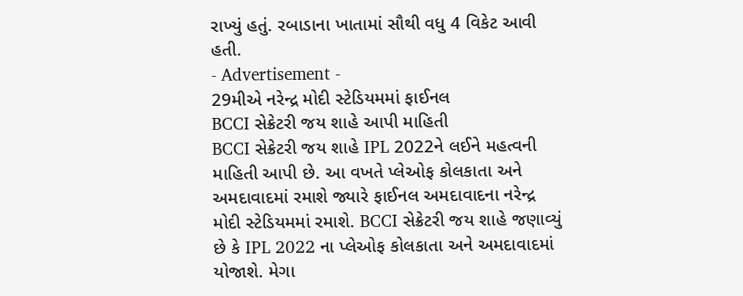રાખ્યું હતું. રબાડાના ખાતામાં સૌથી વધુ 4 વિકેટ આવી હતી.
- Advertisement -
29મીએ નરેન્દ્ર મોદી સ્ટેડિયમમાં ફાઈનલ
BCCI સેક્રેટરી જય શાહે આપી માહિતી
BCCI સેક્રેટરી જય શાહે IPL 2022ને લઈને મહત્વની માહિતી આપી છે. આ વખતે પ્લેઓફ કોલકાતા અને અમદાવાદમાં રમાશે જ્યારે ફાઈનલ અમદાવાદના નરેન્દ્ર મોદી સ્ટેડિયમમાં રમાશે. BCCI સેક્રેટરી જય શાહે જણાવ્યું છે કે IPL 2022 ના પ્લેઓફ કોલકાતા અને અમદાવાદમાં યોજાશે. મેગા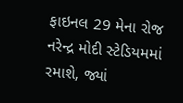ફાઇનલ 29 મેના રોજ નરેન્દ્ર મોદી સ્ટેડિયમમાં રમાશે, જ્યાં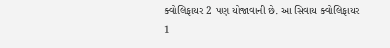ક્વોલિફાયર 2 પણ યોજાવાની છે. આ સિવાય ક્વોલિફાયર 1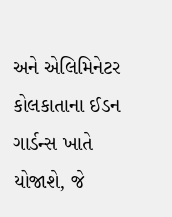અને એલિમિનેટર કોલકાતાના ઈડન ગાર્ડન્સ ખાતે યોજાશે, જે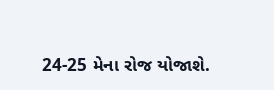24-25 મેના રોજ યોજાશે.